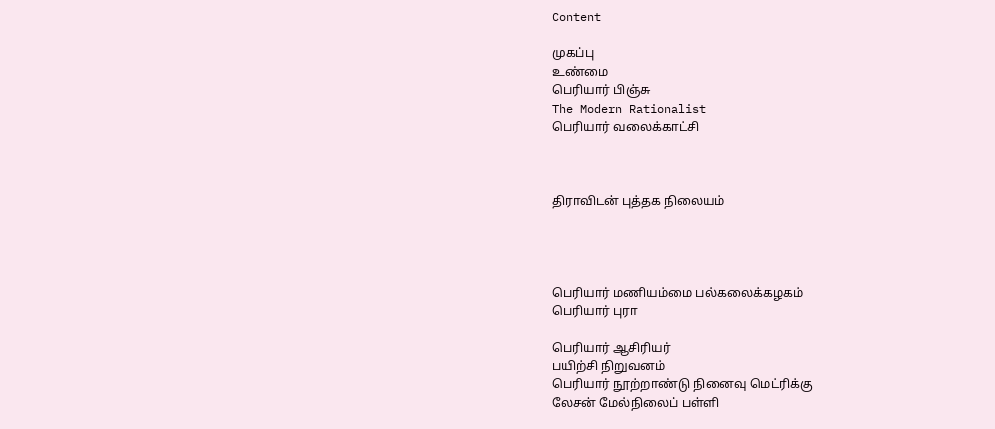Content

முகப்பு
உண்மை
பெரியார் பிஞ்சு
The Modern Rationalist
பெரியார் வலைக்காட்சி



திராவிடன் புத்தக நிலையம்




பெரியார் மணியம்மை பல்கலைக்கழகம்
பெரியார் புரா

பெரியார் ஆசிரியர்
பயிற்சி நிறுவனம்
பெரியார் நூற்றாண்டு நினைவு மெட்ரிக்கு
லேசன் மேல்நிலைப் பள்ளி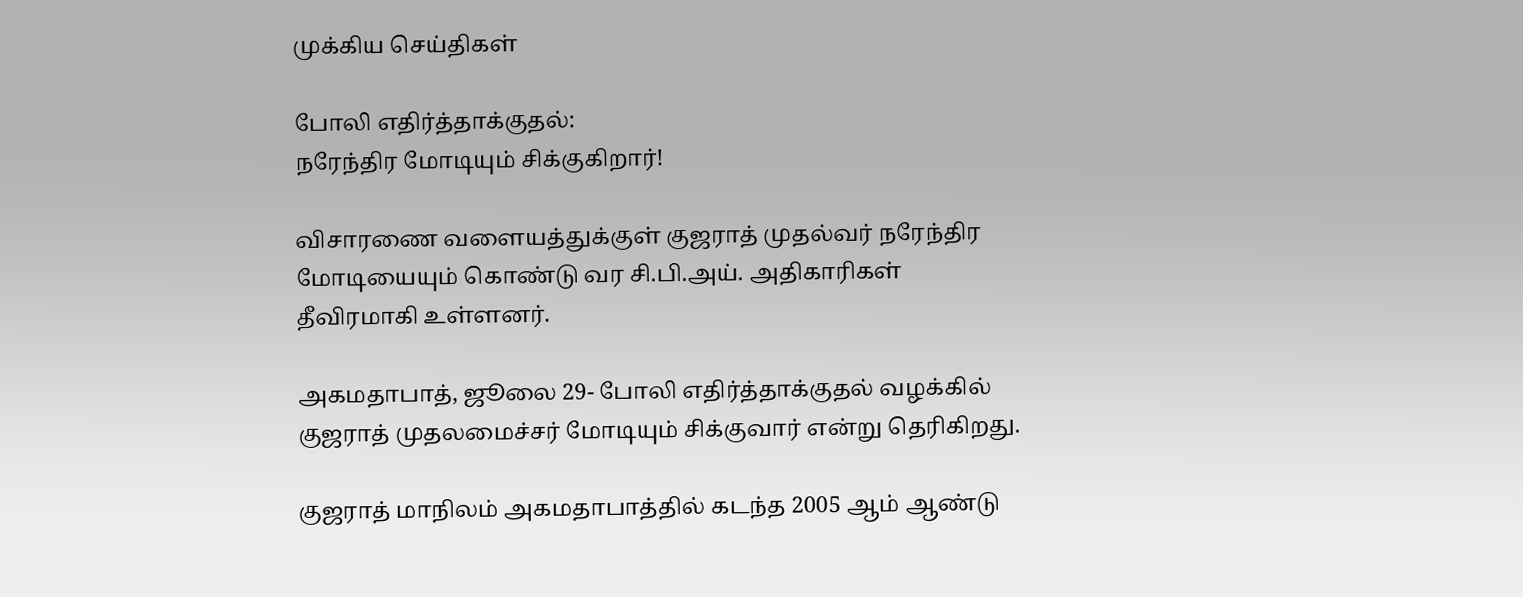முக்கிய செய்திகள்

போலி எதிர்த்தாக்குதல்:
நரேந்திர மோடியும் சிக்குகிறார்!

விசாரணை வளையத்துக்குள் குஜராத் முதல்வர் நரேந்திர மோடியையும் கொண்டு வர சி.பி.அய். அதிகாரிகள் தீவிரமாகி உள்ளனர்.

அகமதாபாத், ஜூலை 29- போலி எதிர்த்தாக்குதல் வழக்கில் குஜராத் முதலமைச்சர் மோடியும் சிக்குவார் என்று தெரிகிறது.

குஜராத் மாநிலம் அகமதாபாத்தில் கடந்த 2005 ஆம் ஆண்டு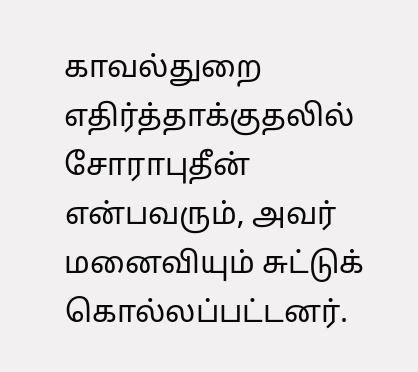காவல்துறை எதிர்த்தாக்குதலில் சோராபுதீன் என்பவரும், அவர் மனைவியும் சுட்டுக் கொல்லப்பட்டனர்.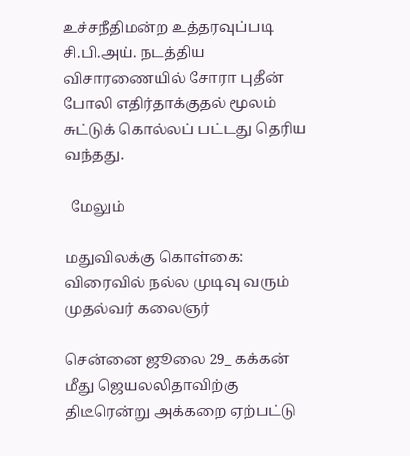உச்சநீதிமன்ற உத்தரவுப்படி சி.பி.அய். நடத்திய விசாரணையில் சோரா புதீன் போலி எதிர்தாக்குதல் மூலம் சுட்டுக் கொல்லப் பட்டது தெரிய வந்தது.

  மேலும்

மதுவிலக்கு கொள்கை: விரைவில் நல்ல முடிவு வரும் முதல்வர் கலைஞர்

சென்னை ஜூலை 29_ கக்கன் மீது ஜெயலலிதாவிற்கு திடீரென்று அக்கறை ஏற்பட்டு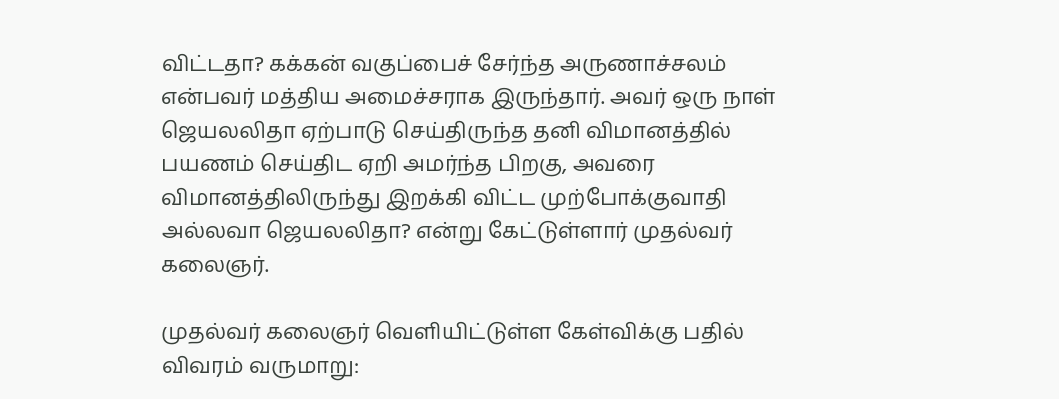விட்டதா? கக்கன் வகுப்பைச் சேர்ந்த அருணாச்சலம் என்பவர் மத்திய அமைச்சராக இருந்தார். அவர் ஒரு நாள் ஜெயலலிதா ஏற்பாடு செய்திருந்த தனி விமானத்தில் பயணம் செய்திட ஏறி அமர்ந்த பிறகு, அவரை விமானத்திலிருந்து இறக்கி விட்ட முற்போக்குவாதி அல்லவா ஜெயலலிதா? என்று கேட்டுள்ளார் முதல்வர் கலைஞர்.

முதல்வர் கலைஞர் வெளியிட்டுள்ள கேள்விக்கு பதில் விவரம் வருமாறு: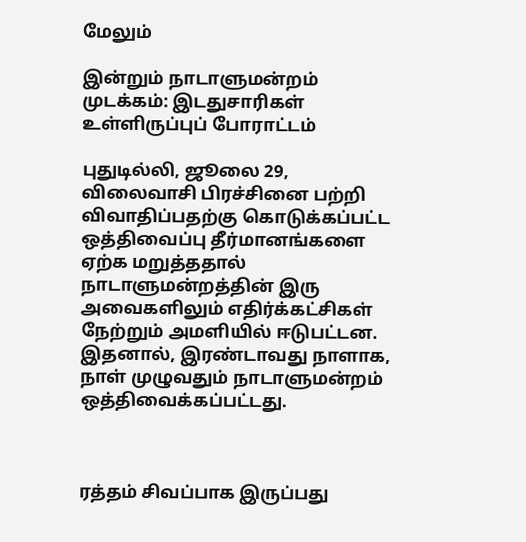மேலும்

இன்றும் நாடாளுமன்றம் முடக்கம்: இடதுசாரிகள் உள்ளிருப்புப் போராட்டம்

புதுடில்லி, ஜூலை 29, விலைவாசி பிரச்சினை பற்றி விவாதிப்பதற்கு கொடுக்கப்பட்ட ஒத்திவைப்பு தீர்மானங்களை ஏற்க மறுத்ததால் நாடாளுமன்றத்தின் இரு அவைகளிலும் எதிர்க்கட்சிகள் நேற்றும் அமளியில் ஈடுபட்டன. இதனால், இரண்டாவது நாளாக, நாள் முழுவதும் நாடாளுமன்றம் ஒத்திவைக்கப்பட்டது.



ரத்தம் சிவப்பாக இருப்பது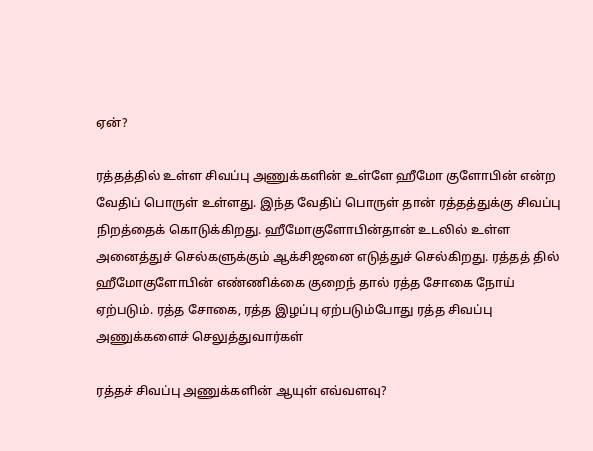ஏன்?

ரத்தத்தில் உள்ள சிவப்பு அணுக்களின் உள்ளே ஹீமோ குளோபின் என்ற வேதிப் பொருள் உள்ளது. இந்த வேதிப் பொருள் தான் ரத்தத்துக்கு சிவப்பு நிறத்தைக் கொடுக்கிறது. ஹீமோகுளோபின்தான் உடலில் உள்ள அனைத்துச் செல்களுக்கும் ஆக்சிஜனை எடுத்துச் செல்கிறது. ரத்தத் தில் ஹீமோகுளோபின் எண்ணிக்கை குறைந் தால் ரத்த சோகை நோய் ஏற்படும். ரத்த சோகை, ரத்த இழப்பு ஏற்படும்போது ரத்த சிவப்பு அணுக்களைச் செலுத்துவார்கள்

ரத்தச் சிவப்பு அணுக்களின் ஆயுள் எவ்வளவு?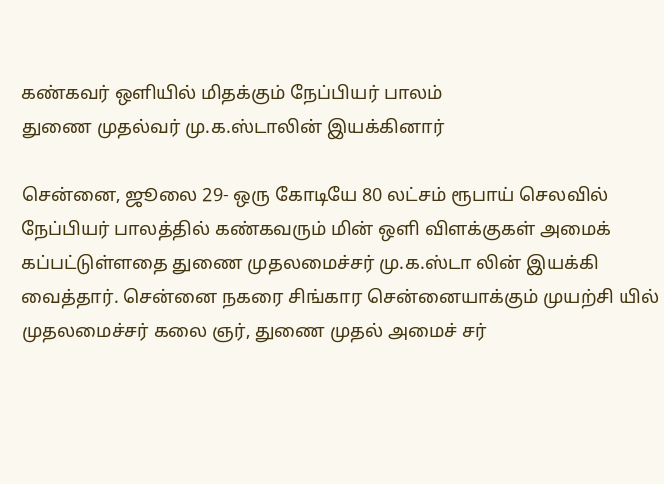கண்கவர் ஒளியில் மிதக்கும் நேப்பியர் பாலம்
துணை முதல்வர் மு.க.ஸ்டாலின் இயக்கினார்

சென்னை, ஜூலை 29- ஒரு கோடியே 80 லட்சம் ரூபாய் செலவில் நேப்பியர் பாலத்தில் கண்கவரும் மின் ஒளி விளக்குகள் அமைக் கப்பட்டுள்ளதை துணை முதலமைச்சர் மு.க.ஸ்டா லின் இயக்கி வைத்தார். சென்னை நகரை சிங்கார சென்னையாக்கும் முயற்சி யில் முதலமைச்சர் கலை ஞர், துணை முதல் அமைச் சர்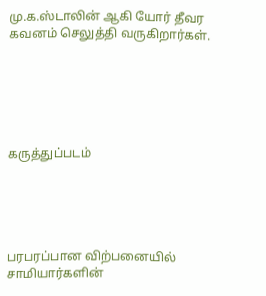மு.க.ஸ்டாலின் ஆகி யோர் தீவர கவனம் செலுத்தி வருகிறார்கள்.






கருத்துப்படம்





பரபரப்பான விற்பனையில் சாமியார்களின்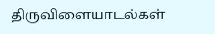திருவிளையாடல்கள்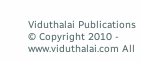Viduthalai Publications
© Copyright 2010 - www.viduthalai.com All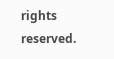rights reserved.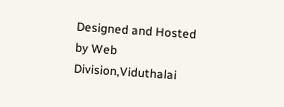Designed and Hosted by Web Division,Viduthalai